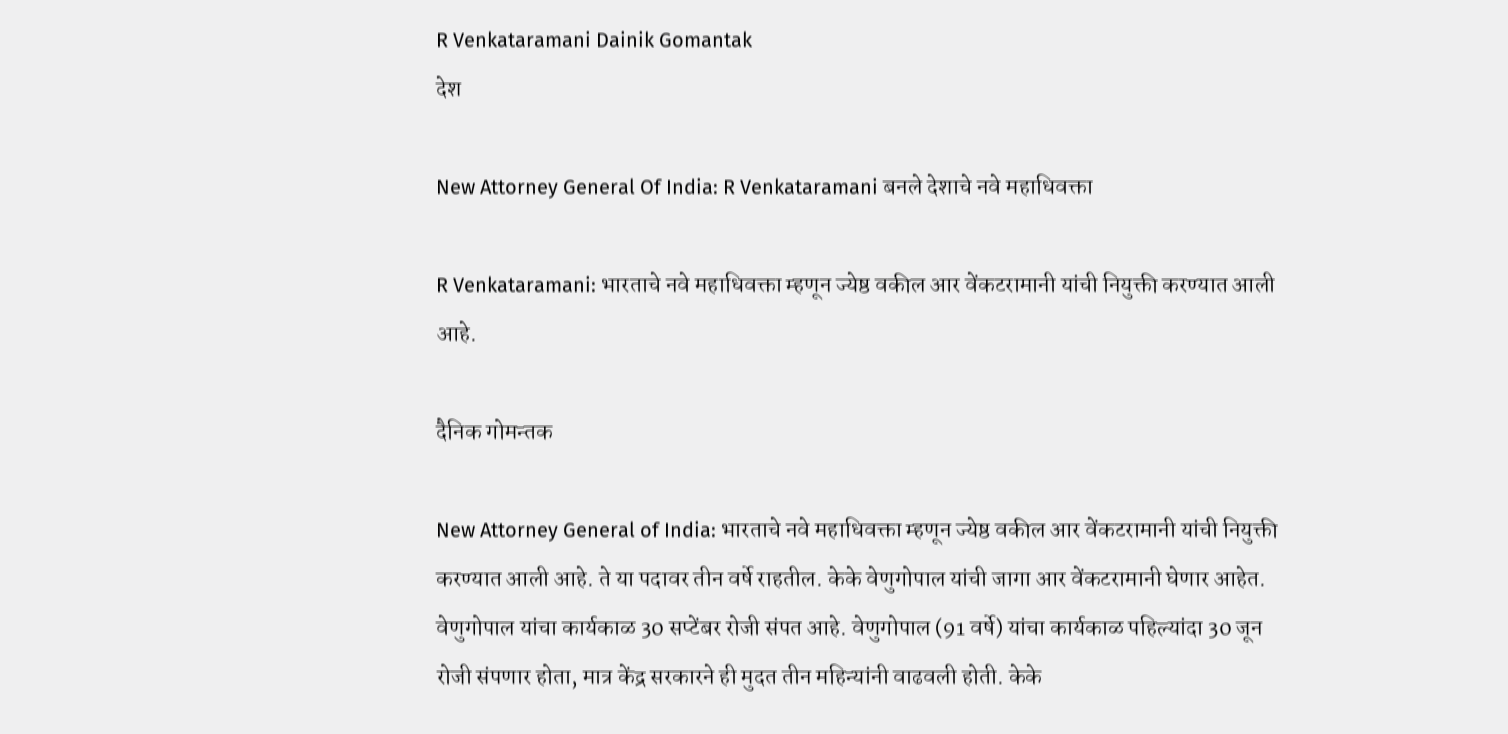R Venkataramani Dainik Gomantak
देश

New Attorney General Of India: R Venkataramani बनले देशाचे नवे महाधिवक्ता

R Venkataramani: भारताचे नवे महाधिवक्ता म्हणून ज्येष्ठ वकील आर वेंकटरामानी यांची नियुक्ती करण्यात आली आहे.

दैनिक गोमन्तक

New Attorney General of India: भारताचे नवे महाधिवक्ता म्हणून ज्येष्ठ वकील आर वेंकटरामानी यांची नियुक्ती करण्यात आली आहे. ते या पदावर तीन वर्षे राहतील. केके वेणुगोपाल यांची जागा आर वेंकटरामानी घेणार आहेत. वेणुगोपाल यांचा कार्यकाळ 30 सप्टेंबर रोजी संपत आहे. वेणुगोपाल (91 वर्षे) यांचा कार्यकाळ पहिल्यांदा 30 जून रोजी संपणार होता, मात्र केंद्र सरकारने ही मुदत तीन महिन्यांनी वाढवली होती. केके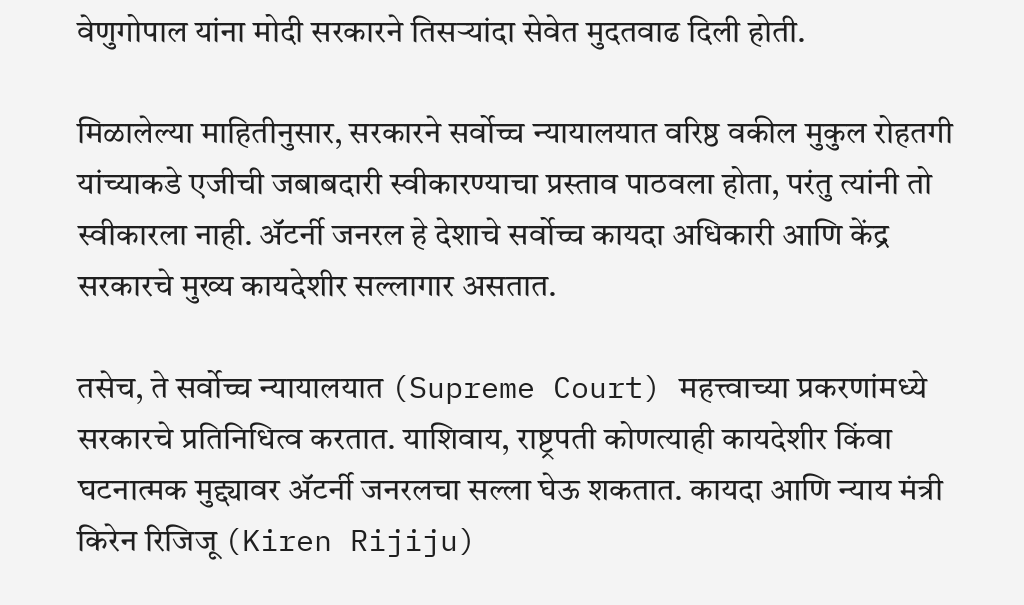वेणुगोपाल यांना मोदी सरकारने तिसऱ्यांदा सेवेत मुदतवाढ दिली होती.

मिळालेल्या माहितीनुसार, सरकारने सर्वोच्च न्यायालयात वरिष्ठ वकील मुकुल रोहतगी यांच्याकडे एजीची जबाबदारी स्वीकारण्याचा प्रस्ताव पाठवला होता, परंतु त्यांनी तो स्वीकारला नाही. अ‍ॅटर्नी जनरल हे देशाचे सर्वोच्च कायदा अधिकारी आणि केंद्र सरकारचे मुख्य कायदेशीर सल्लागार असतात.

तसेच, ते सर्वोच्च न्यायालयात (Supreme Court) महत्त्वाच्या प्रकरणांमध्ये सरकारचे प्रतिनिधित्व करतात. याशिवाय, राष्ट्रपती कोणत्याही कायदेशीर किंवा घटनात्मक मुद्द्यावर अ‍ॅटर्नी जनरलचा सल्ला घेऊ शकतात. कायदा आणि न्याय मंत्री किरेन रिजिजू (Kiren Rijiju)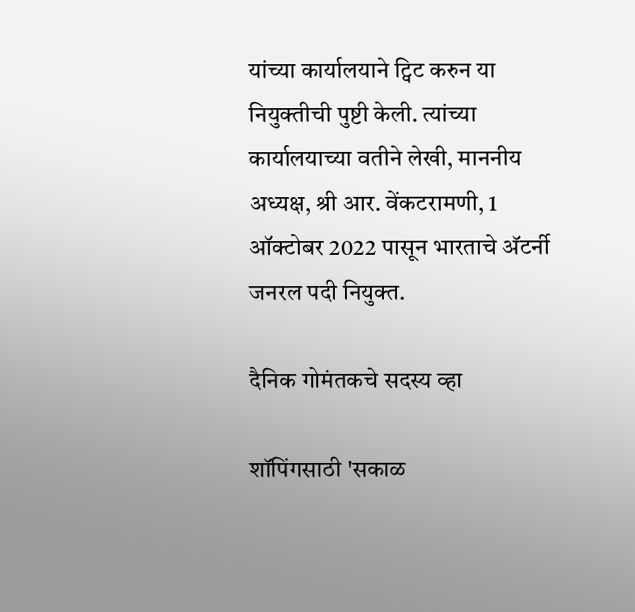यांच्या कार्यालयाने ट्विट करुन या नियुक्तीची पुष्टी केली. त्यांच्या कार्यालयाच्या वतीने लेखी, माननीय अध्यक्ष, श्री आर. वेंकटरामणी, 1 ऑक्टोबर 2022 पासून भारताचे अ‍ॅटर्नी जनरल पदी नियुक्त.

दैनिक गोमंतकचे सदस्य व्हा

शॉपिंगसाठी 'सकाळ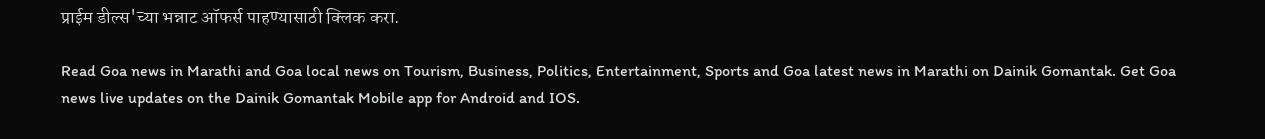प्राईम डील्स'च्या भन्नाट ऑफर्स पाहण्यासाठी क्लिक करा.

Read Goa news in Marathi and Goa local news on Tourism, Business, Politics, Entertainment, Sports and Goa latest news in Marathi on Dainik Gomantak. Get Goa news live updates on the Dainik Gomantak Mobile app for Android and IOS.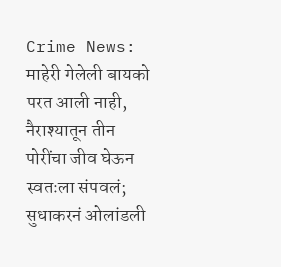Crime News: माहेरी गेलेली बायको परत आली नाही, नैराश्यातून तीन पोरींचा जीव घेऊन स्वतःला संपवलं; सुधाकरनं ओलांडली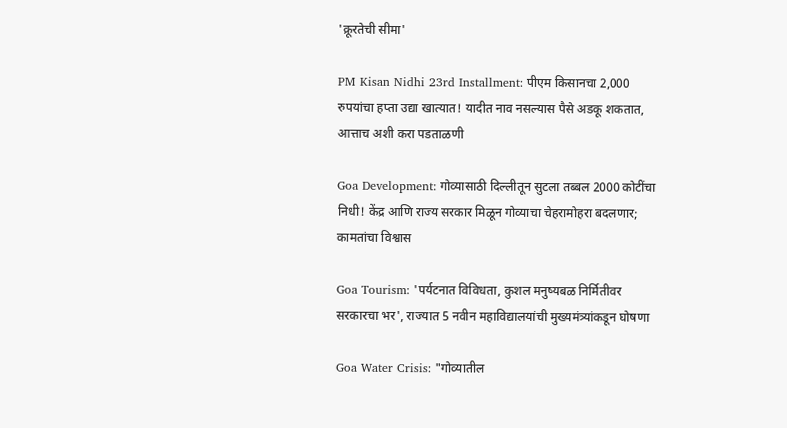'क्रूरतेची सीमा'

PM Kisan Nidhi 23rd Installment: पीएम किसानचा 2,000 रुपयांचा हप्ता उद्या खात्यात! यादीत नाव नसल्यास पैसे अडकू शकतात, आत्ताच अशी करा पडताळणी

Goa Development: गोव्यासाठी दिल्लीतून सुटला तब्बल 2000 कोटींचा निधी! केंद्र आणि राज्य सरकार मिळून गोव्याचा चेहरामोहरा बदलणार; कामतांचा विश्वास

Goa Tourism: 'पर्यटनात विविधता, कुशल मनुष्यबळ निर्मितीवर सरकारचा भर', राज्यात 5 नवीन महाविद्यालयांची मुख्यमंत्र्यांकडून घोषणा

Goa Water Crisis: "गोव्यातील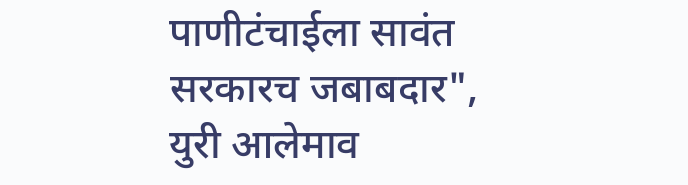पाणीटंचाईला सावंत सरकारच जबाबदार", युरी आलेमाव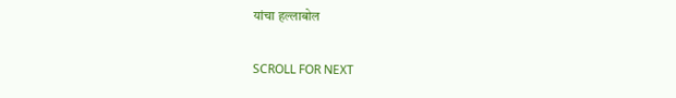यांचा हल्लाबोल

SCROLL FOR NEXT